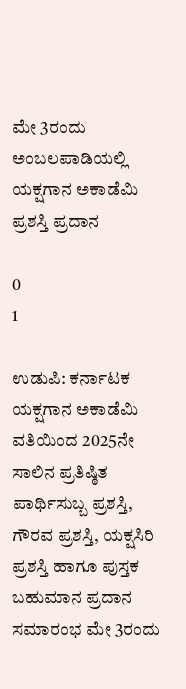ಮೇ 3ರಂದು ಅಂಬಲಪಾಡಿಯಲ್ಲಿ ಯಕ್ಷಗಾನ ಅಕಾಡೆಮಿ ಪ್ರಶಸ್ತಿ ಪ್ರದಾನ

0
1

ಉಡುಪಿ: ಕರ್ನಾಟಕ ಯಕ್ಷಗಾನ ಅಕಾಡೆಮಿ ವತಿಯಿಂದ 2025ನೇ ಸಾಲಿನ ಪ್ರತಿಷ್ಠಿತ ಪಾರ್ಥಿಸುಬ್ಬ ಪ್ರಶಸ್ತಿ, ಗೌರವ ಪ್ರಶಸ್ತಿ, ಯಕ್ಷಸಿರಿ ಪ್ರಶಸ್ತಿ ಹಾಗೂ ಪುಸ್ತಕ ಬಹುಮಾನ ಪ್ರದಾನ ಸಮಾರಂಭ ಮೇ 3ರಂದು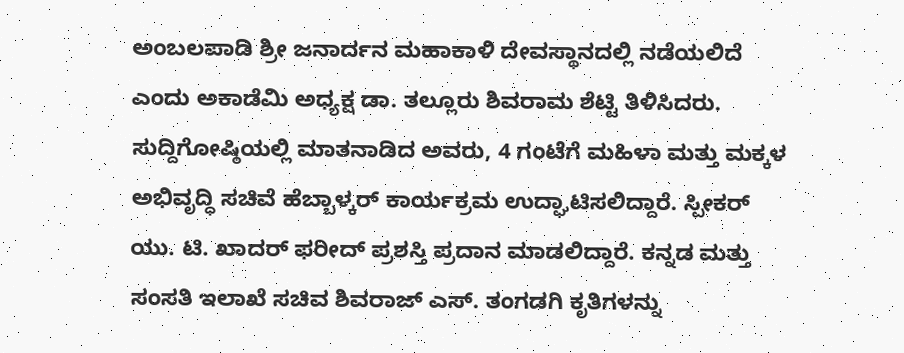ಅಂಬಲಪಾಡಿ ಶ್ರೀ ಜನಾರ್ದನ ಮಹಾಕಾಳಿ ದೇವಸ್ಥಾನದಲ್ಲಿ ನಡೆಯಲಿದೆ ಎಂದು ಅಕಾಡೆಮಿ ಅಧ್ಯಕ್ಷ ಡಾ. ತಲ್ಲೂರು ಶಿವರಾಮ ಶೆಟ್ಟಿ ತಿಳಿಸಿದರು.
ಸುದ್ದಿಗೋಷ್ಠಿಯಲ್ಲಿ ಮಾತನಾಡಿದ ಅವರು, 4 ಗಂಟೆಗೆ ಮಹಿಳಾ ಮತ್ತು ಮಕ್ಕಳ ಅಭಿವೃದ್ಧಿ ಸಚಿವೆ ಹೆಬ್ಬಾಳ್ಕರ್ ಕಾರ್ಯಕ್ರಮ ಉದ್ಘಾಟಿಸಲಿದ್ದಾರೆ. ಸ್ಪೀಕರ್ ಯು. ಟಿ. ಖಾದರ್ ಫರೀದ್ ಪ್ರಶಸ್ತಿ ಪ್ರದಾನ ಮಾಡಲಿದ್ದಾರೆ. ಕನ್ನಡ ಮತ್ತು ಸಂಸತಿ ಇಲಾಖೆ ಸಚಿವ ಶಿವರಾಜ್ ಎಸ್. ತಂಗಡಗಿ ಕೃತಿಗಳನ್ನು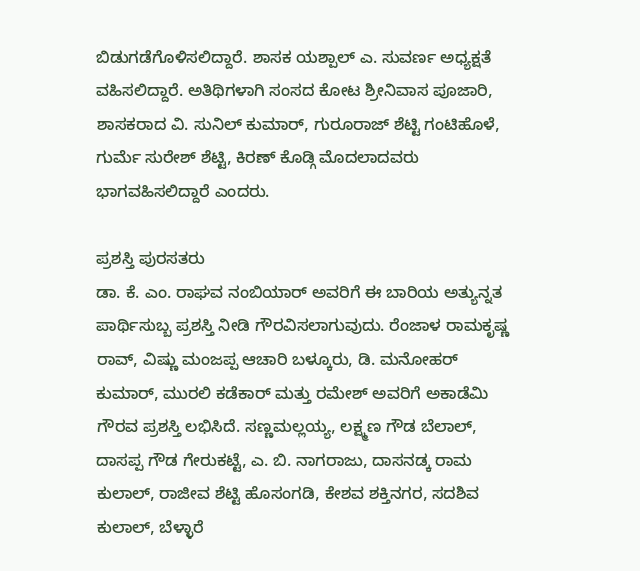ಬಿಡುಗಡೆಗೊಳಿಸಲಿದ್ದಾರೆ. ಶಾಸಕ ಯಶ್ಪಾಲ್ ಎ. ಸುವರ್ಣ ಅಧ್ಯಕ್ಷತೆ ವಹಿಸಲಿದ್ದಾರೆ. ಅತಿಥಿಗಳಾಗಿ ಸಂಸದ ಕೋಟ ಶ್ರೀನಿವಾಸ ಪೂಜಾರಿ, ಶಾಸಕರಾದ ವಿ. ಸುನಿಲ್ ಕುಮಾರ್, ಗುರೂರಾಜ್ ಶೆಟ್ಟಿ ಗಂಟಿಹೊಳೆ, ಗುರ್ಮೆ ಸುರೇಶ್ ಶೆಟ್ಟಿ, ಕಿರಣ್ ಕೊಡ್ಗಿ ಮೊದಲಾದವರು ಭಾಗವಹಿಸಲಿದ್ದಾರೆ ಎಂದರು.

ಪ್ರಶಸ್ತಿ ಪುರಸತರು
ಡಾ. ಕೆ. ಎಂ. ರಾಘವ ನಂಬಿಯಾರ್ ಅವರಿಗೆ ಈ ಬಾರಿಯ ಅತ್ಯುನ್ನತ ಪಾರ್ಥಿಸುಬ್ಬ ಪ್ರಶಸ್ತಿ ನೀಡಿ ಗೌರವಿಸಲಾಗುವುದು. ರೆಂಜಾಳ ರಾಮಕೃಷ್ಣ ರಾವ್, ವಿಷ್ಣು ಮಂಜಪ್ಪ ಆಚಾರಿ ಬಳ್ಕೂರು, ಡಿ. ಮನೋಹರ್ ಕುಮಾರ್, ಮುರಲಿ ಕಡೆಕಾರ್ ಮತ್ತು ರಮೇಶ್ ಅವರಿಗೆ ಅಕಾಡೆಮಿ ಗೌರವ ಪ್ರಶಸ್ತಿ ಲಭಿಸಿದೆ. ಸಣ್ಣಮಲ್ಲಯ್ಯ, ಲಕ್ಷ್ಮಣ ಗೌಡ ಬೆಲಾಲ್, ದಾಸಪ್ಪ ಗೌಡ ಗೇರುಕಟ್ಟೆ, ಎ. ಬಿ. ನಾಗರಾಜು, ದಾಸನಡ್ಕ ರಾಮ ಕುಲಾಲ್, ರಾಜೀವ ಶೆಟ್ಟಿ ಹೊಸಂಗಡಿ, ಕೇಶವ ಶಕ್ತಿನಗರ, ಸದಶಿವ ಕುಲಾಲ್, ಬೆಳ್ಳಾರೆ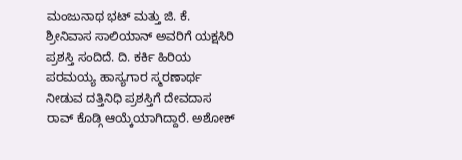ಮಂಜುನಾಥ ಭಟ್ ಮತ್ತು ಜಿ. ಕೆ. ಶ್ರೀನಿವಾಸ ಸಾಲಿಯಾನ್ ಅವರಿಗೆ ಯಕ್ಷಸಿರಿ ಪ್ರಶಸ್ತಿ ಸಂದಿದೆ. ದಿ. ಕರ್ಕಿ ಹಿರಿಯ ಪರಮಯ್ಯ ಹಾಸ್ಯಗಾರ ಸ್ಮರಣಾರ್ಥ ನೀಡುವ ದತ್ತಿನಿಧಿ ಪ್ರಶಸ್ತಿಗೆ ದೇವದಾಸ ರಾವ್ ಕೊಡ್ಗಿ ಆಯ್ಕೆಯಾಗಿದ್ದಾರೆ. ಅಶೋಕ್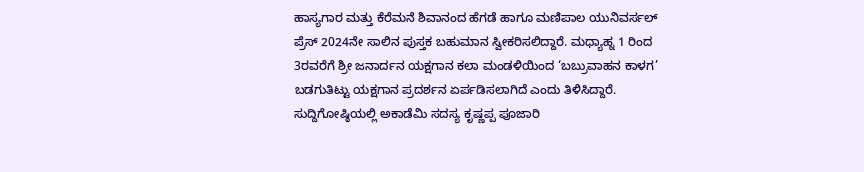ಹಾಸ್ಯಗಾರ ಮತ್ತು ಕೆರೆಮನೆ ಶಿವಾನಂದ ಹೆಗಡೆ ಹಾಗೂ ಮಣಿಪಾಲ ಯುನಿವರ್ಸಲ್ ಪ್ರೆಸ್ 2024ನೇ ಸಾಲಿನ ಪುಸ್ತಕ ಬಹುಮಾನ ಸ್ವೀಕರಿಸಲಿದ್ದಾರೆ. ಮಧ್ಯಾಹ್ನ 1 ರಿಂದ 3ರವರೆಗೆ ಶ್ರೀ ಜನಾರ್ದನ ಯಕ್ಷಗಾನ ಕಲಾ ಮಂಡಳಿಯಿಂದ ‘ಬಬ್ರುವಾಹನ ಕಾಳಗ’ ಬಡಗುತಿಟ್ಟು ಯಕ್ಷಗಾನ ಪ್ರದರ್ಶನ ಏರ್ಪಡಿಸಲಾಗಿದೆ ಎಂದು ತಿಳಿಸಿದ್ದಾರೆ.
ಸುದ್ದಿಗೋಷ್ಠಿಯಲ್ಲಿ ಅಕಾಡೆಮಿ ಸದಸ್ಯ ಕೃಷ್ಣಪ್ಪ ಪೂಜಾರಿ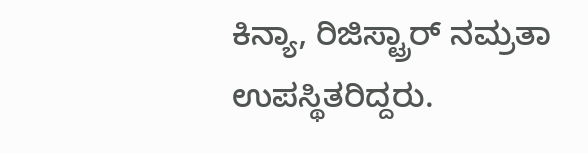ಕಿನ್ಯಾ, ರಿಜಿಸ್ಟ್ರಾರ್ ನಮ್ರತಾ ಉಪಸ್ಥಿತರಿದ್ದರು.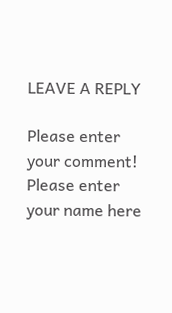LEAVE A REPLY

Please enter your comment!
Please enter your name here